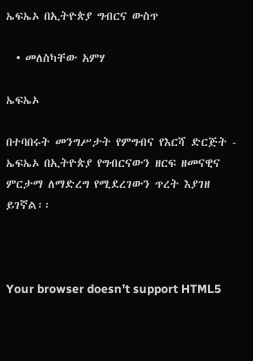ኤፍኤኦ በኢትዮጵያ ግብርና ውስጥ

  • መለስካቸው አምሃ

ኤፍኤኦ

በተባበሩት መንግሥታት የምግብና የእርሻ ድርጅት - ኤፍኤኦ በኢትዮጵያ የግብርናውን ዘርፍ ዘመናዊና ምርታማ ለማድረግ የሚደረገውን ጥረት እያገዘ ይገኛል፡፡



Your browser doesn’t support HTML5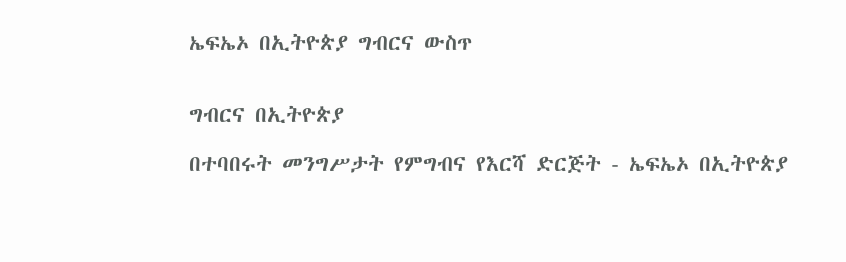ኤፍኤኦ በኢትዮጵያ ግብርና ውስጥ


ግብርና በኢትዮጵያ

በተባበሩት መንግሥታት የምግብና የእርሻ ድርጅት - ኤፍኤኦ በኢትዮጵያ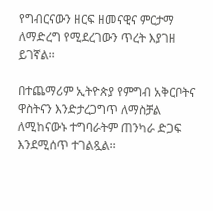የግብርናውን ዘርፍ ዘመናዊና ምርታማ ለማድረግ የሚደረገውን ጥረት እያገዘ ይገኛል፡፡

በተጨማሪም ኢትዮጵያ የምግብ አቅርቦትና ዋስትናን እንድታረጋግጥ ለማስቻል ለሚከናውኑ ተግባራትም ጠንካራ ድጋፍ እንደሚሰጥ ተገልጿል፡፡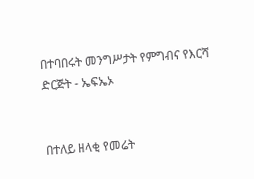በተባበሩት መንግሥታት የምግብና የእርሻ ድርጅት - ኤፍኤኦ


በተለይ ዘላቂ የመሬት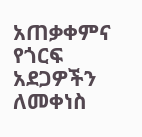አጠቃቀምና የጎርፍ አደጋዎችን ለመቀነስ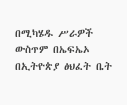በሚካሄዱ ሥራዎች ውስጥም በኤፍኤኦ በኢትዮጵያ ፅህፈት ቤት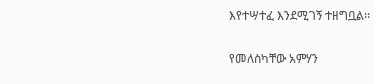እየተሣተፈ እንደሚገኝ ተዘግቧል፡፡

የመለስካቸው አምሃን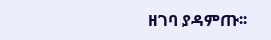ዘገባ ያዳምጡ፡፡